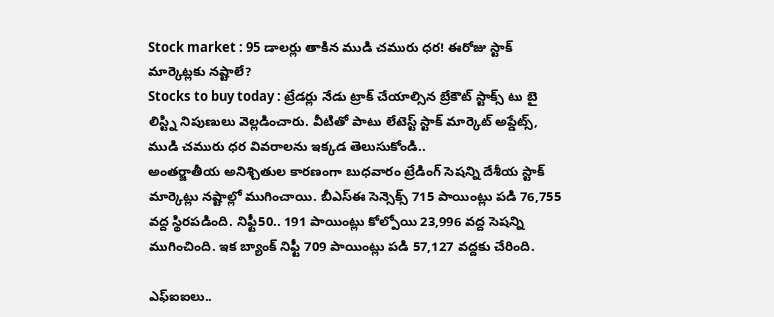Stock market : 95 డాలర్లు తాకిన ముడి చమురు ధర! ఈరోజు స్టాక్ మార్కెట్లకు నష్టాలే?
Stocks to buy today : ట్రేడర్లు నేడు ట్రాక్ చేయాల్సిన బ్రేకౌట్ స్టాక్స్ టు బై లిస్ట్ని నిపుణులు వెల్లడించారు. వీటితో పాటు లేటెస్ట్ స్టాక్ మార్కెట్ అప్డేట్స్, ముడి చమురు ధర వివరాలను ఇక్కడ తెలుసుకోండి..
అంతర్జాతీయ అనిశ్చితుల కారణంగా బుధవారం ట్రేడింగ్ సెషన్ని దేశీయ స్టాక్ మార్కెట్లు నష్టాల్లో ముగించాయి. బీఎస్ఈ సెన్సెక్స్ 715 పాయింట్లు పడి 76,755 వద్ద స్థిరపడింది. నిఫ్టీ50.. 191 పాయింట్లు కోల్పోయి 23,996 వద్ద సెషన్ని ముగించింది. ఇక బ్యాంక్ నిఫ్టీ 709 పాయింట్లు పడి 57,127 వద్దకు చేరింది.

ఎఫ్ఐఐలు..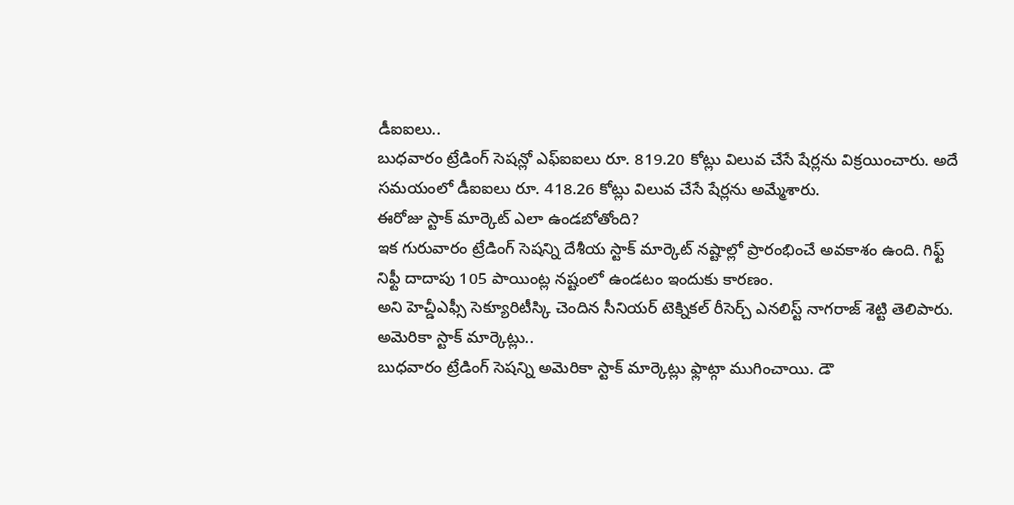డీఐఐలు..
బుధవారం ట్రేడింగ్ సెషన్లో ఎఫ్ఐఐలు రూ. 819.20 కోట్లు విలువ చేసే షేర్లను విక్రయించారు. అదే సమయంలో డీఐఐలు రూ. 418.26 కోట్లు విలువ చేసే షేర్లను అమ్మేశారు.
ఈరోజు స్టాక్ మార్కెట్ ఎలా ఉండబోతోంది?
ఇక గురువారం ట్రేడింగ్ సెషన్ని దేశీయ స్టాక్ మార్కెట్ నష్టాల్లో ప్రారంభించే అవకాశం ఉంది. గిఫ్ట్ నిఫ్టీ దాదాపు 105 పాయింట్ల నష్టంలో ఉండటం ఇందుకు కారణం.
అని హెచ్డీఎఫ్సీ సెక్యూరిటీస్కి చెందిన సీనియర్ టెక్నికల్ రీసెర్చ్ ఎనలిస్ట్ నాగరాజ్ శెట్టి తెలిపారు.
అమెరికా స్టాక్ మార్కెట్లు..
బుధవారం ట్రేడింగ్ సెషన్ని అమెరికా స్టాక్ మార్కెట్లు ఫ్లాట్గా ముగించాయి. డౌ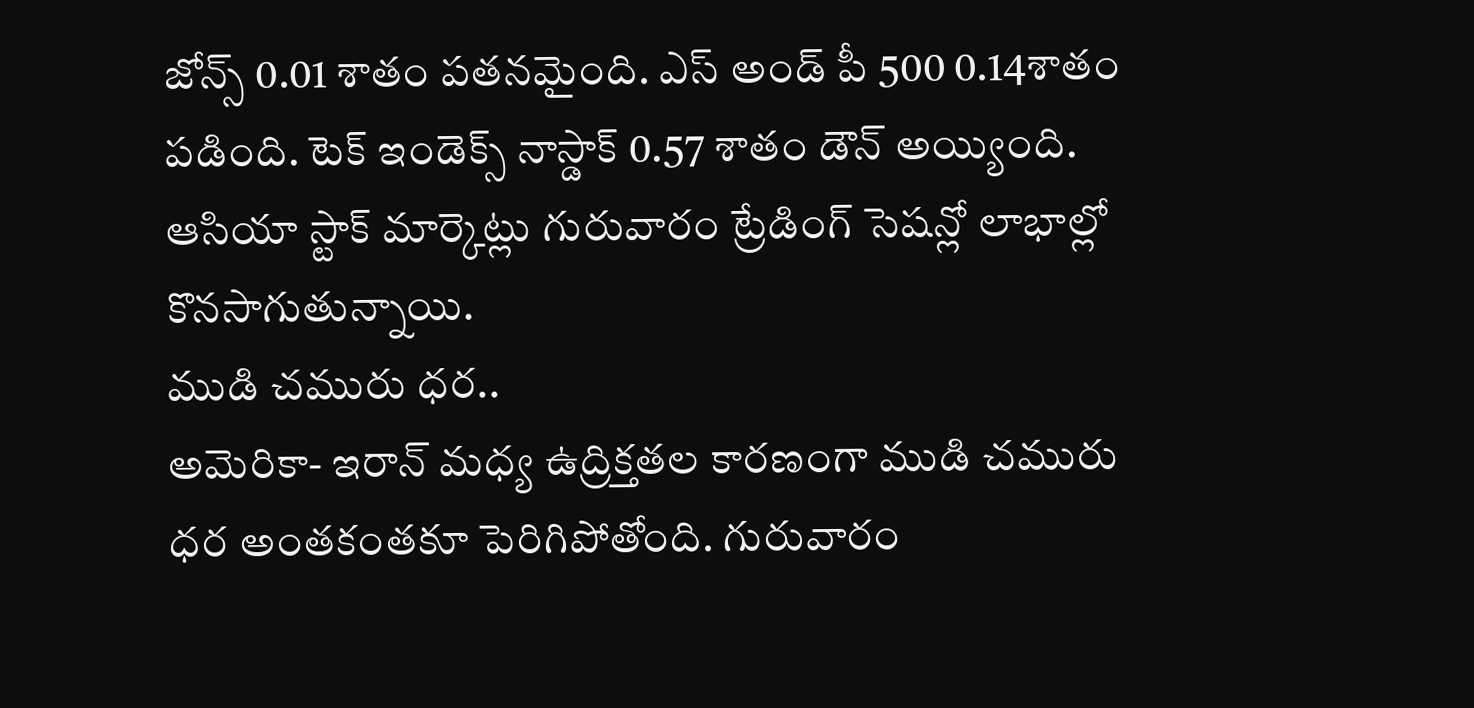జోన్స్ 0.01 శాతం పతనమైంది. ఎస్ అండ్ పీ 500 0.14శాతం పడింది. టెక్ ఇండెక్స్ నాస్డాక్ 0.57 శాతం డౌన్ అయ్యింది.
ఆసియా స్టాక్ మార్కెట్లు గురువారం ట్రేడింగ్ సెషన్లో లాభాల్లో కొనసాగుతున్నాయి.
ముడి చమురు ధర..
అమెరికా- ఇరాన్ మధ్య ఉద్రిక్తతల కారణంగా ముడి చమురు ధర అంతకంతకూ పెరిగిపోతోంది. గురువారం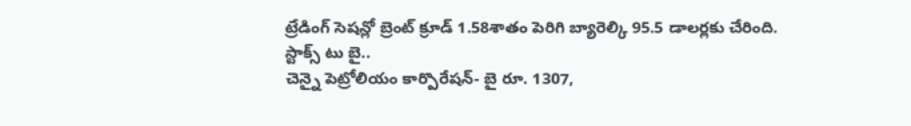ట్రేడింగ్ సెషన్లో బ్రెంట్ క్రూడ్ 1.58శాతం పెరిగి బ్యారెల్కి 95.5 డాలర్లకు చేరింది.
స్టాక్స్ టు బై..
చెన్నై పెట్రోలియం కార్పొరేషన్- బై రూ. 1307,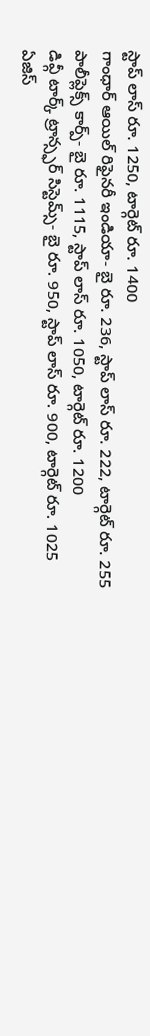స్టాప్ లాస్ రూ. 1250, టార్గెట్ రూ. 1400
గాంధార్ ఆయిల్ రిఫైనరీ ఇండియా- బై రూ. 236, స్టాప్ లాస్ రూ. 222, టార్గెట్ రూ. 255
పాలీప్లెక్స్ కార్ప్- బై రూ. 1115, స్టాప్ లాస్ రూ. 1050, టార్గెట్ రూ. 1200
డివ్గీ టార్క్ ట్రాన్స్ఫర్ సిస్టెమ్స్- బై రూ. 950, స్టాప్ లాస్ రూ. 900, టార్గెట్ రూ. 1025
ఏజిస్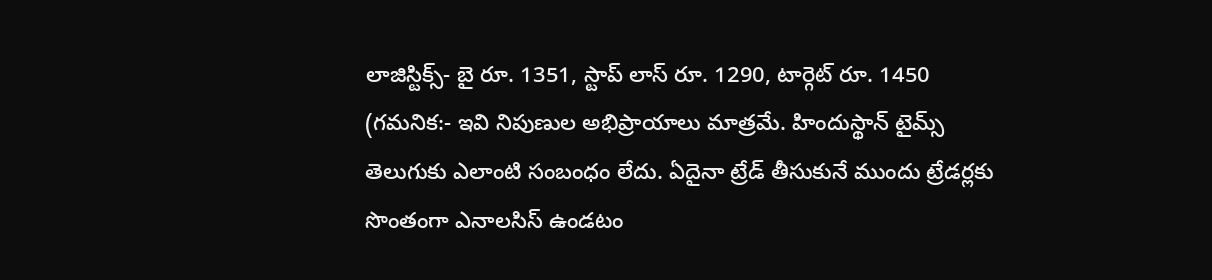లాజిస్టిక్స్- బై రూ. 1351, స్టాప్ లాస్ రూ. 1290, టార్గెట్ రూ. 1450
(గమనిక:- ఇవి నిపుణుల అభిప్రాయాలు మాత్రమే. హిందుస్థాన్ టైమ్స్ తెలుగుకు ఎలాంటి సంబంధం లేదు. ఏదైనా ట్రేడ్ తీసుకునే ముందు ట్రేడర్లకు సొంతంగా ఎనాలసిస్ ఉండటం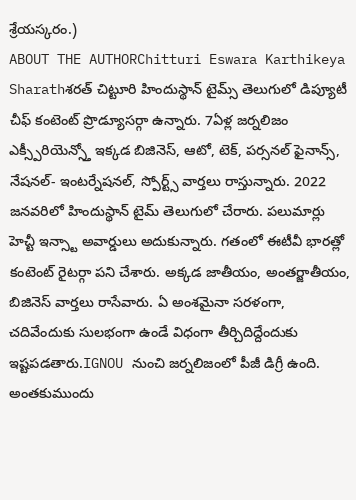శ్రేయస్కరం.)
ABOUT THE AUTHORChitturi Eswara Karthikeya Sharathశరత్ చిట్టూరి హిందుస్థాన్ టైమ్స్ తెలుగులో డిప్యూటీ చీఫ్ కంటెంట్ ప్రొడ్యూసర్గా ఉన్నారు. 7ఏళ్ల జర్నలిజం ఎక్స్పీరియెన్స్తో ఇక్కడ బిజినెస్, ఆటో, టెక్, పర్సనల్ ఫైనాన్స్, నేషనల్- ఇంటర్నేషనల్, స్పోర్ట్స్ వార్తలు రాస్తున్నారు. 2022 జనవరిలో హిందుస్థాన్ టైమ్ తెలుగులో చేరారు. పలుమార్లు హెచ్టీ ఇన్స్టా అవార్డులు అదుకున్నారు. గతంలో ఈటీవీ భారత్లో కంటెంట్ రైటర్గా పని చేశారు. అక్కడ జాతీయం, అంతర్జాతీయం, బిజినెస్ వార్తలు రాసేవారు. ఏ అంశమైనా సరళంగా, చదివేందుకు సులభంగా ఉండే విధంగా తీర్చిదిద్దేందుకు ఇష్టపడతారు.IGNOU నుంచి జర్నలిజంలో పీజీ డిగ్రీ ఉంది. అంతకుముందు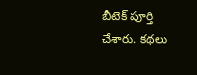బీటెక్ పూర్తి చేశారు. కథలు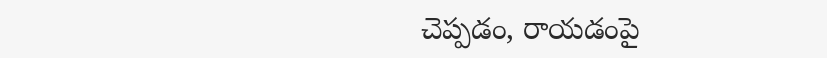చెప్పడం, రాయడంపై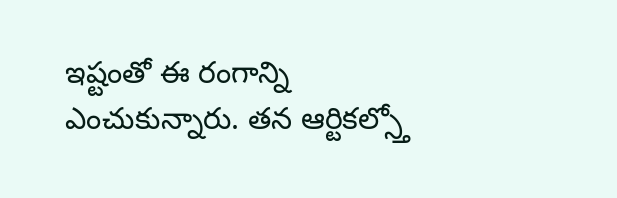ఇష్టంతో ఈ రంగాన్ని ఎంచుకున్నారు. తన ఆర్టికల్స్తో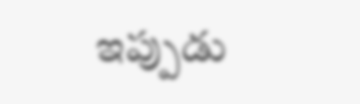ఇప్పుడు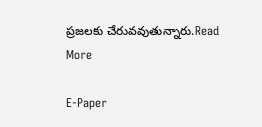ప్రజలకు చేరువవుతున్నారు.Read More

E-Paper